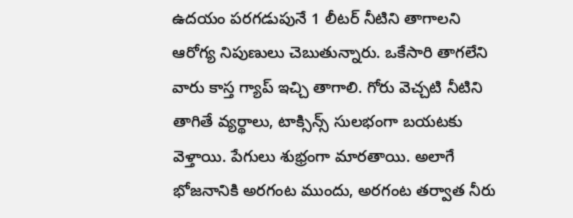ఉదయం పరగడుపునే 1 లీటర్ నీటిని తాగాలని ఆరోగ్య నిపుణులు చెబుతున్నారు. ఒకేసారి తాగలేని వారు కాస్త గ్యాప్ ఇచ్చి తాగాలి. గోరు వెచ్చటి నీటిని తాగితే వ్యర్థాలు, టాక్సిన్స్ సులభంగా బయటకు వెళ్తాయి. పేగులు శుభ్రంగా మారతాయి. అలాగే భోజనానికి అరగంట ముందు, అరగంట తర్వాత నీరు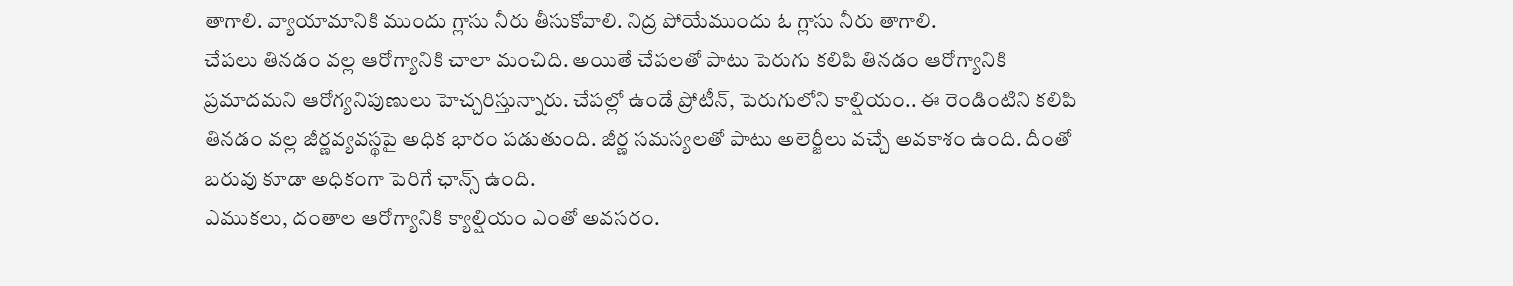తాగాలి. వ్యాయామానికి ముందు గ్లాసు నీరు తీసుకోవాలి. నిద్ర పోయేముందు ఓ గ్లాసు నీరు తాగాలి.
చేపలు తినడం వల్ల ఆరోగ్యానికి చాలా మంచిది. అయితే చేపలతో పాటు పెరుగు కలిపి తినడం ఆరోగ్యానికి ప్రమాదమని ఆరోగ్యనిపుణులు హెచ్చరిస్తున్నారు. చేపల్లో ఉండే ప్రోటీన్, పెరుగులోని కాల్షియం.. ఈ రెండింటిని కలిపి తినడం వల్ల జీర్ణవ్యవస్థపై అధిక భారం పడుతుంది. జీర్ణ సమస్యలతో పాటు అలెర్జీలు వచ్చే అవకాశం ఉంది. దీంతో బరువు కూడా అధికంగా పెరిగే ఛాన్స్ ఉంది.
ఎముకలు, దంతాల ఆరోగ్యానికి క్యాల్షియం ఎంతో అవసరం.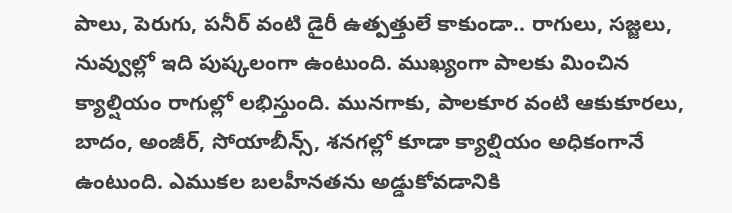పాలు, పెరుగు, పనీర్ వంటి డైరీ ఉత్పత్తులే కాకుండా.. రాగులు, సజ్జలు, నువ్వుల్లో ఇది పుష్కలంగా ఉంటుంది. ముఖ్యంగా పాలకు మించిన క్యాల్షియం రాగుల్లో లభిస్తుంది. మునగాకు, పాలకూర వంటి ఆకుకూరలు, బాదం, అంజీర్, సోయాబీన్స్, శనగల్లో కూడా క్యాల్షియం అధికంగానే ఉంటుంది. ఎముకల బలహీనతను అడ్డుకోవడానికి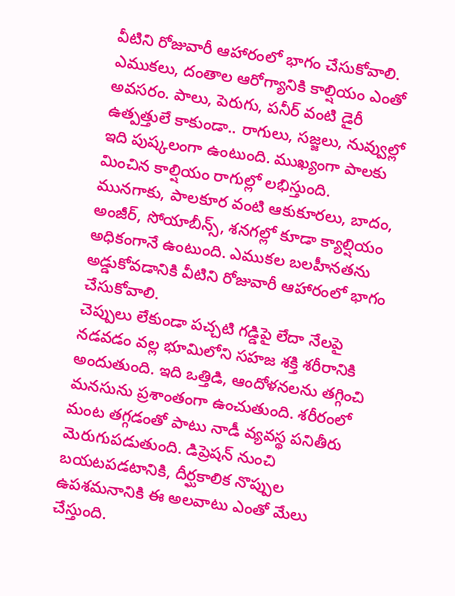వీటిని రోజువారీ ఆహారంలో భాగం చేసుకోవాలి.
ఎముకలు, దంతాల ఆరోగ్యానికి కాల్షియం ఎంతో అవసరం. పాలు, పెరుగు, పనీర్ వంటి డైరీ ఉత్పత్తులే కాకుండా.. రాగులు, సజ్జలు, నువ్వుల్లో ఇది పుష్కలంగా ఉంటుంది. ముఖ్యంగా పాలకు మించిన కాల్షియం రాగుల్లో లభిస్తుంది. మునగాకు, పాలకూర వంటి ఆకుకూరలు, బాదం, అంజీర్, సోయాబీన్స్, శనగల్లో కూడా క్యాల్షియం అధికంగానే ఉంటుంది. ఎముకల బలహీనతను అడ్డుకోవడానికి వీటిని రోజువారీ ఆహారంలో భాగం చేసుకోవాలి.
చెప్పులు లేకుండా పచ్చటి గడ్డిపై లేదా నేలపై నడవడం వల్ల భూమిలోని సహజ శక్తి శరీరానికి అందుతుంది. ఇది ఒత్తిడి, ఆందోళనలను తగ్గించి మనసును ప్రశాంతంగా ఉంచుతుంది. శరీరంలో మంట తగ్గడంతో పాటు నాడీ వ్యవస్థ పనితీరు మెరుగుపడుతుంది. డిప్రెషన్ నుంచి బయటపడటానికి, దీర్ఘకాలిక నొప్పుల ఉపశమనానికి ఈ అలవాటు ఎంతో మేలు చేస్తుంది.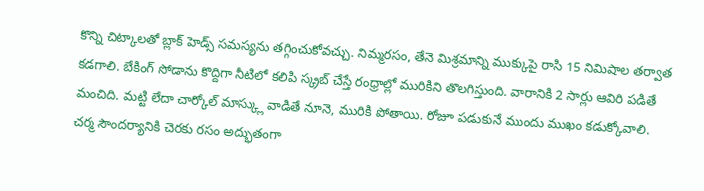కొన్ని చిట్కాలతో బ్లాక్ హెడ్స్ సమస్యను తగ్గించుకోవచ్చు. నిమ్మరసం, తేనె మిశ్రమాన్ని ముక్కుపై రాసి 15 నిమిషాల తర్వాత కడగాలి. బేకింగ్ సోడాను కొద్దిగా నీటిలో కలిపి స్క్రబ్ చేస్తే రంధ్రాల్లో మురికిని తొలగిస్తుంది. వారానికి 2 సార్లు ఆవిరి పడితే మంచిది. మట్టి లేదా చార్కోల్ మాస్క్లు వాడితే నూనె, మురికి పోతాయి. రోజూ పడుకునే ముందు ముఖం కడుక్కోవాలి.
చర్మ సౌందర్యానికి చెరకు రసం అద్భుతంగా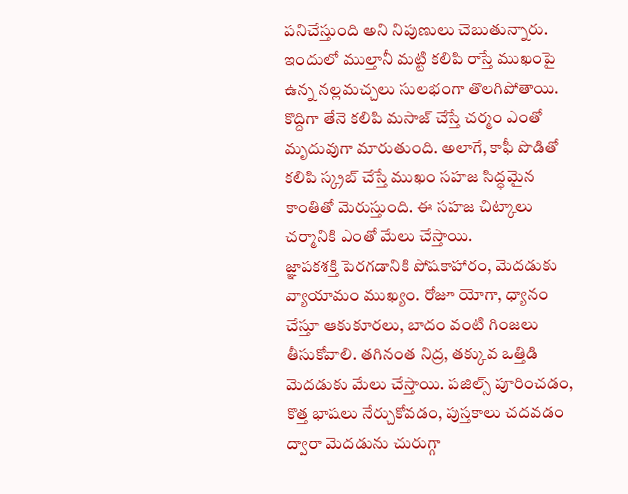పనిచేస్తుంది అని నిపుణులు చెబుతున్నారు. ఇందులో ముల్తానీ మట్టి కలిపి రాస్తే ముఖంపై ఉన్న నల్లమచ్చలు సులభంగా తొలగిపోతాయి. కొద్దిగా తేనె కలిపి మసాజ్ చేస్తే చర్మం ఎంతో మృదువుగా మారుతుంది. అలాగే, కాఫీ పొడితో కలిపి స్క్రబ్ చేస్తే ముఖం సహజ సిద్ధమైన కాంతితో మెరుస్తుంది. ఈ సహజ చిట్కాలు చర్మానికి ఎంతో మేలు చేస్తాయి.
జ్ఞాపకశక్తి పెరగడానికి పోషకాహారం, మెదడుకు వ్యాయామం ముఖ్యం. రోజూ యోగా, ధ్యానం చేస్తూ ఆకుకూరలు, బాదం వంటి గింజలు తీసుకోవాలి. తగినంత నిద్ర, తక్కువ ఒత్తిడి మెదడుకు మేలు చేస్తాయి. పజిల్స్ పూరించడం, కొత్త భాషలు నేర్చుకోవడం, పుస్తకాలు చదవడం ద్వారా మెదడును చురుగ్గా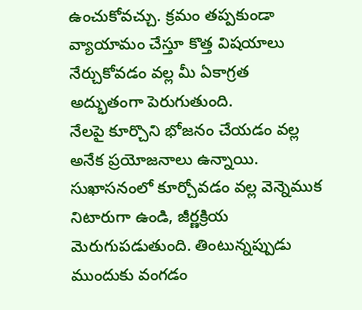ఉంచుకోవచ్చు. క్రమం తప్పకుండా వ్యాయామం చేస్తూ కొత్త విషయాలు నేర్చుకోవడం వల్ల మీ ఏకాగ్రత అద్భుతంగా పెరుగుతుంది.
నేలపై కూర్చొని భోజనం చేయడం వల్ల అనేక ప్రయోజనాలు ఉన్నాయి. సుఖాసనంలో కూర్చోవడం వల్ల వెన్నెముక నిటారుగా ఉండి, జీర్ణక్రియ మెరుగుపడుతుంది. తింటున్నప్పుడు ముందుకు వంగడం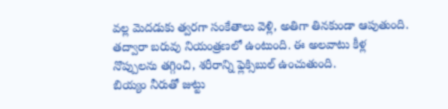వల్ల మెదడుకు త్వరగా సంకేతాలు వెళ్లి, అతిగా తినకుండా ఆపుతుంది. తద్వారా బరువు నియంత్రణలో ఉంటుంది. ఈ అలవాటు కీళ్ల నొప్పులను తగ్గించి, శరీరాన్ని ఫ్లెక్సిబుల్ ఉంచుతుంది.
బియ్యం నీరుతో జుట్టు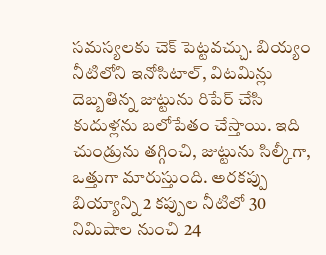సమస్యలకు చెక్ పెట్టవచ్చు. బియ్యం నీటిలోని ఇనోసిటాల్, విటమిన్లు దెబ్బతిన్న జుట్టును రిపేర్ చేసి కుదుళ్లను బలోపేతం చేస్తాయి. ఇది చుండ్రును తగ్గించి, జుట్టును సిల్కీగా, ఒత్తుగా మారుస్తుంది. అరకప్పు బియ్యాన్ని 2 కప్పుల నీటిలో 30 నిమిషాల నుంచి 24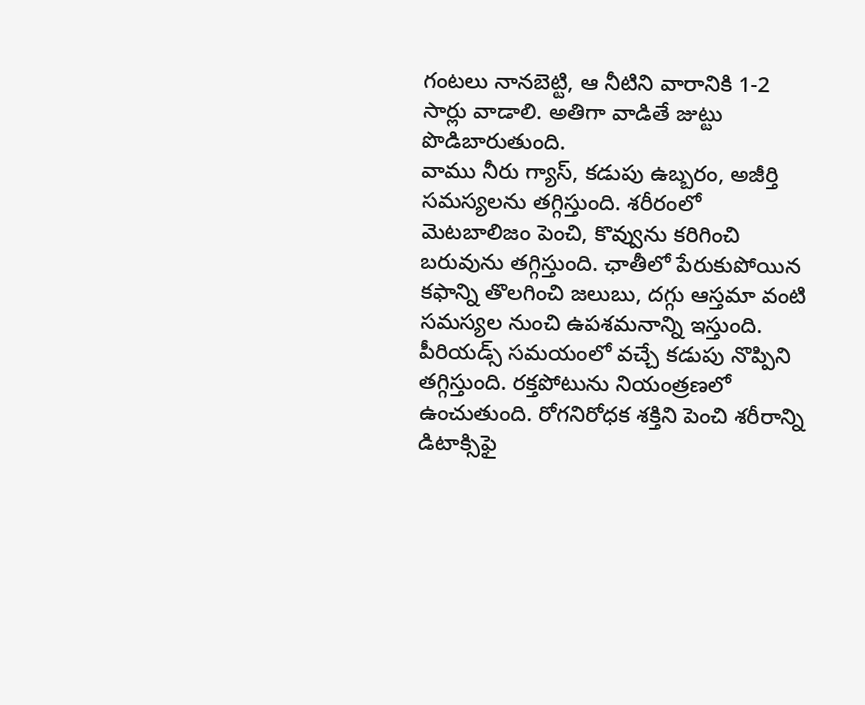గంటలు నానబెట్టి, ఆ నీటిని వారానికి 1-2 సార్లు వాడాలి. అతిగా వాడితే జుట్టు పొడిబారుతుంది.
వాము నీరు గ్యాస్, కడుపు ఉబ్బరం, అజీర్తి సమస్యలను తగ్గిస్తుంది. శరీరంలో మెటబాలిజం పెంచి, కొవ్వును కరిగించి బరువును తగ్గిస్తుంది. ఛాతీలో పేరుకుపోయిన కఫాన్ని తొలగించి జలుబు, దగ్గు ఆస్తమా వంటి సమస్యల నుంచి ఉపశమనాన్ని ఇస్తుంది. పీరియడ్స్ సమయంలో వచ్చే కడుపు నొప్పిని తగ్గిస్తుంది. రక్తపోటును నియంత్రణలో ఉంచుతుంది. రోగనిరోధక శక్తిని పెంచి శరీరాన్ని డిటాక్సిఫై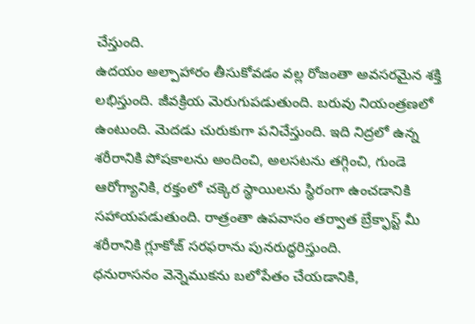చేస్తుంది.
ఉదయం అల్పాహారం తీసుకోవడం వల్ల రోజంతా అవసరమైన శక్తి లభిస్తుంది. జీవక్రియ మెరుగుపడుతుంది. బరువు నియంత్రణలో ఉంటుంది. మెదడు చురుకుగా పనిచేస్తుంది. ఇది నిద్రలో ఉన్న శరీరానికి పోషకాలను అందించి, అలసటను తగ్గించి, గుండె ఆరోగ్యానికి, రక్తంలో చక్కెర స్థాయిలను స్థిరంగా ఉంచడానికి సహాయపడుతుంది. రాత్రంతా ఉపవాసం తర్వాత బ్రేక్ఫాస్ట్ మీ శరీరానికి గ్లూకోజ్ సరఫరాను పునరుద్ధరిస్తుంది.
ధనురాసనం వెన్నెముకను బలోపేతం చేయడానికి,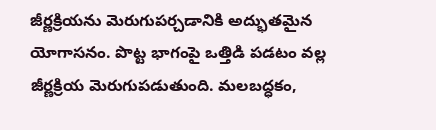జీర్ణక్రియను మెరుగుపర్చడానికి అద్భుతమైన యోగాసనం. పొట్ట భాగంపై ఒత్తిడి పడటం వల్ల జీర్ణక్రియ మెరుగుపడుతుంది. మలబద్ధకం,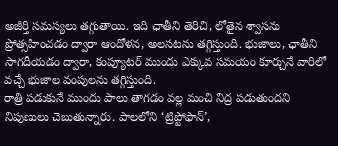అజీర్తి సమస్యలు తగ్గుతాయి. ఇది ఛాతీని తెరిచి, లోతైన శ్వాసను ప్రోత్సహించడం ద్వారా ఆందోళన, అలసటను తగ్గిస్తుంది. భుజాలు, ఛాతీని సాగదీయడం ద్వారా, కంప్యూటర్ ముందు ఎక్కువ సమయం కూర్చునే వారిలో వచ్చే భుజాల వంపులను తగ్గిస్తుంది.
రాత్రి పడుకునే ముందు పాలు తాగడం వల్ల మంచి నిద్ర పడుతుందని నిపుణులు చెబుతున్నారు. పాలలోని ‘ట్రిప్టోఫాన్’,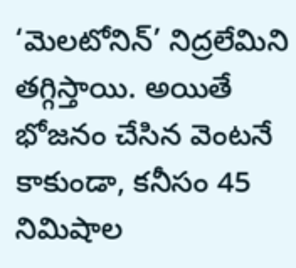‘మెలటోనిన్’ నిద్రలేమిని తగ్గిస్తాయి. అయితే భోజనం చేసిన వెంటనే కాకుండా, కనీసం 45 నిమిషాల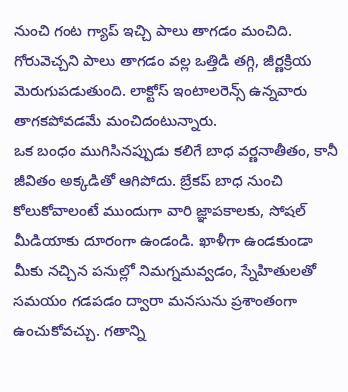నుంచి గంట గ్యాప్ ఇచ్చి పాలు తాగడం మంచిది. గోరువెచ్చని పాలు తాగడం వల్ల ఒత్తిడి తగ్గి, జీర్ణక్రియ మెరుగుపడుతుంది. లాక్టోస్ ఇంటాలరెన్స్ ఉన్నవారు తాగకపోవడమే మంచిదంటున్నారు.
ఒక బంధం ముగిసినప్పుడు కలిగే బాధ వర్ణనాతీతం, కానీ జీవితం అక్కడితో ఆగిపోదు. బ్రేకప్ బాధ నుంచి కోలుకోవాలంటే ముందుగా వారి జ్ఞాపకాలకు, సోషల్ మీడియాకు దూరంగా ఉండండి. ఖాళీగా ఉండకుండా మీకు నచ్చిన పనుల్లో నిమగ్నమవ్వడం, స్నేహితులతో సమయం గడపడం ద్వారా మనసును ప్రశాంతంగా ఉంచుకోవచ్చు. గతాన్ని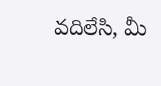వదిలేసి, మీ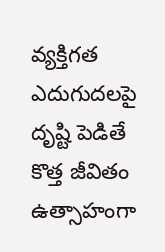వ్యక్తిగత ఎదుగుదలపై దృష్టి పెడితే కొత్త జీవితం ఉత్సాహంగా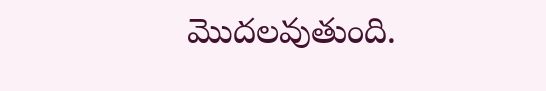మొదలవుతుంది.